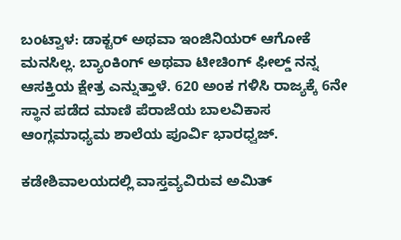ಬಂಟ್ವಾಳ: ಡಾಕ್ಟರ್ ಅಥವಾ ಇಂಜಿನಿಯರ್ ಆಗೋಕೆ‌ ಮನಸಿಲ್ಲ. ಬ್ಯಾಂಕಿಂಗ್ ಅಥವಾ ಟೀಚಿಂಗ್ ಫೀಲ್ಡ್ ನನ್ನ ಆಸಕ್ತಿಯ ಕ್ಷೇತ್ರ ಎನ್ನುತ್ತಾಳೆ. 620 ಅಂಕ ಗಳಿಸಿ ರಾಜ್ಯಕ್ಕೆ 6ನೇ ಸ್ಥಾನ ಪಡೆದ ಮಾಣಿ ಪೆರಾಜೆಯ ಬಾಲವಿಕಾಸ ಆಂಗ್ಲಮಾಧ್ಯಮ ಶಾಲೆಯ ಪೂರ್ವಿ ಭಾರಧ್ವಜ್.

ಕಡೇಶಿವಾಲಯದಲ್ಲಿ ವಾಸ್ತವ್ಯವಿರುವ ಅಮಿತ್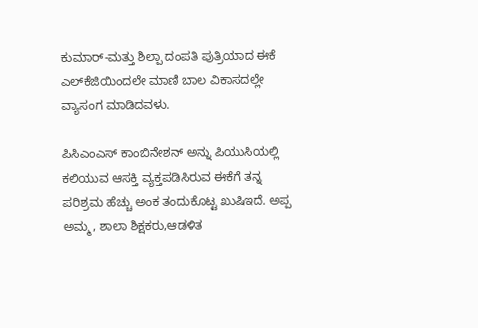ಕುಮಾರ್-ಮತ್ತು ಶಿಲ್ಪಾ ದಂಪತಿ ಪುತ್ರಿಯಾದ ಈಕೆ ಎಲ್‌ಕೆಜಿಯಿಂದಲೇ ಮಾಣಿ ಬಾಲ ವಿಕಾಸದಲ್ಲೇ ವ್ಯಾಸಂಗ ಮಾಡಿದವಳು.

ಪಿಸಿಎಂಎಸ್ ಕಾಂಬಿನೇಶನ್ ಅನ್ನು ಪಿಯುಸಿಯಲ್ಲಿ ಕಲಿಯುವ ಆಸಕ್ತಿ ವ್ಯಕ್ತಪಡಿಸಿರುವ ಈಕೆಗೆ ತನ್ನ ಪರಿಶ್ರಮ ಹೆಚ್ಚು ಅಂಕ ತಂದುಕೊಟ್ಟ ಖುಷಿ‌ಇದೆ. ಅಪ್ಪ ಅಮ್ಮ, ಶಾಲಾ ಶಿಕ್ಷಕರು,ಆಡಳಿತ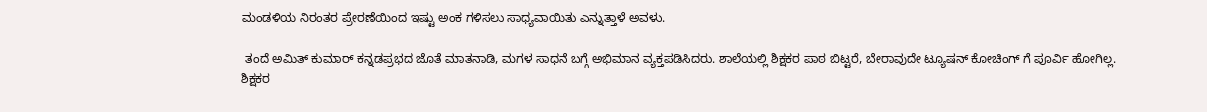ಮಂಡಳಿಯ‌ ನಿರಂತರ ಪ್ರೇರಣೆಯಿಂದ ಇಷ್ಟು ಅಂಕ ಗಳಿಸಲು ಸಾಧ್ಯವಾಯಿತು ಎನ್ನುತ್ತಾಳೆ ಅವಳು.

 ತಂದೆ ಅಮಿತ್ ಕುಮಾರ್ ಕನ್ನಡಪ್ರಭದ ಜೊತೆ ಮಾತನಾಡಿ, ಮಗಳ‌ ಸಾಧನೆ‌ ಬಗ್ಗೆ ಅಭಿಮಾನ ವ್ಯಕ್ತಪಡಿಸಿದರು. ಶಾಲೆಯಲ್ಲಿ ಶಿಕ್ಷಕರ ಪಾಠ ಬಿಟ್ಟರೆ, ಬೇರಾವುದೇ ಟ್ಯೂಷನ್ ಕೋಚಿಂಗ್ ಗೆ ಪೂರ್ವಿ ಹೋಗಿಲ್ಲ. ಶಿಕ್ಷಕರ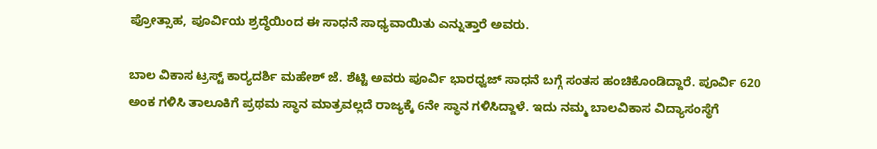ಪ್ರೋತ್ಸಾಹ, ಪೂರ್ವಿಯ ಶ್ರದ್ಧೆಯಿಂದ ಈ ಸಾಧನೆ ಸಾಧ್ಯವಾಯಿತು ಎನ್ನುತ್ತಾರೆ ಅವರು.

ಬಾಲ ವಿಕಾಸ ಟ್ರಸ್ಟ್ ಕಾರ್‍ಯದರ್ಶಿ ಮಹೇಶ್ ಜೆ. ಶೆಟ್ಟಿ ಅವರು ಪೂರ್ವಿ ಭಾರಧ್ವಜ್ ಸಾಧನೆ ಬಗ್ಗೆ ಸಂತಸ ಹಂಚಿಕೊಂಡಿದ್ದಾರೆ. ಪೂರ್ವಿ 620 ಅಂಕ ಗಳಿಸಿ ತಾಲೂಕಿಗೆ ಪ್ರಥಮ ಸ್ಥಾನ ಮಾತ್ರವಲ್ಲದೆ ರಾಜ್ಯಕ್ಕೆ 6ನೇ ಸ್ಥಾನ ಗಳಿಸಿದ್ದಾಳೆ. ಇದು ನಮ್ಮ ಬಾಲವಿಕಾಸ ವಿದ್ಯಾಸಂಸ್ಥೆಗೆ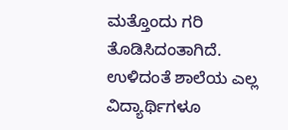ಮತ್ತೊಂದು ಗರಿ ತೊಡಿಸಿದಂತಾಗಿದೆ. ಉಳಿದಂತೆ ಶಾಲೆಯ ಎಲ್ಲ ವಿದ್ಯಾರ್ಥಿಗಳೂ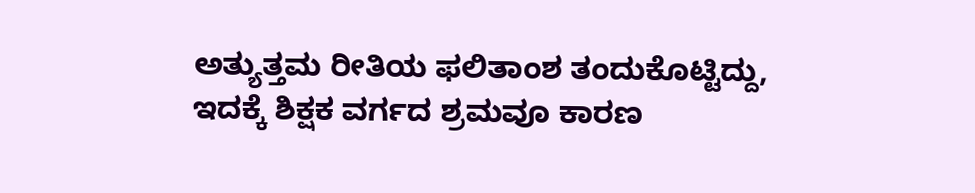ಅತ್ಯುತ್ತಮ ರೀತಿಯ ಫಲಿತಾಂಶ ತಂದುಕೊಟ್ಟಿದ್ದು, ಇದಕ್ಕೆ ಶಿಕ್ಷಕ ವರ್ಗದ ಶ್ರಮವೂ ಕಾರಣ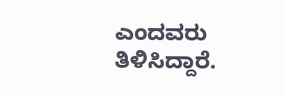ಎಂದವರು ತಿಳಿಸಿದ್ದಾರೆ.